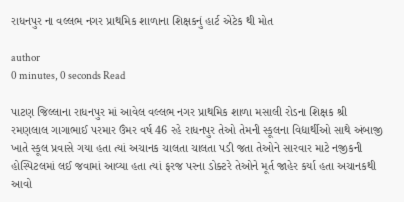રાધનપુર ના વલ્લભ નગર પ્રાથમિક શાળાના શિક્ષકનું હાર્ટ એટેક થી મોત

author
0 minutes, 0 seconds Read

પાટણ જિલ્લાના રાધનપુર માં આવેલ વલ્લભ નગર પ્રાથમિક શાળા મસાલી રોડના શિક્ષક શ્રી રમણલાલ ગાગાભાઈ પરમાર ઉંમર વર્ષ 46 રહે રાધનપુર તેઓ તેમની સ્કૂલના વિદ્યાર્થીઓ સાથે અંબાજી ખાતે સ્કૂલ પ્રવાસે ગયા હતા ત્યાં અચાનક ચાલતા ચાલતા પડી જતા તેઓને સારવાર માટે નજીકની હોસ્પિટલમાં લઈ જવામાં આવ્યા હતા ત્યાં ફરજ પરના ડોક્ટરે તેઓને મૂર્ત જાહેર કર્યા હતા અચાનકથી આવો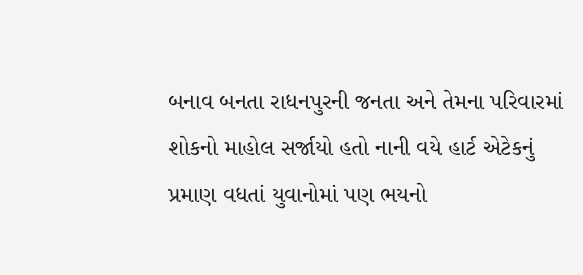બનાવ બનતા રાધનપુરની જનતા અને તેમના પરિવારમાં શોકનો માહોલ સર્જાયો હતો નાની વયે હાર્ટ એટેકનું પ્રમાણ વધતાં યુવાનોમાં પણ ભયનો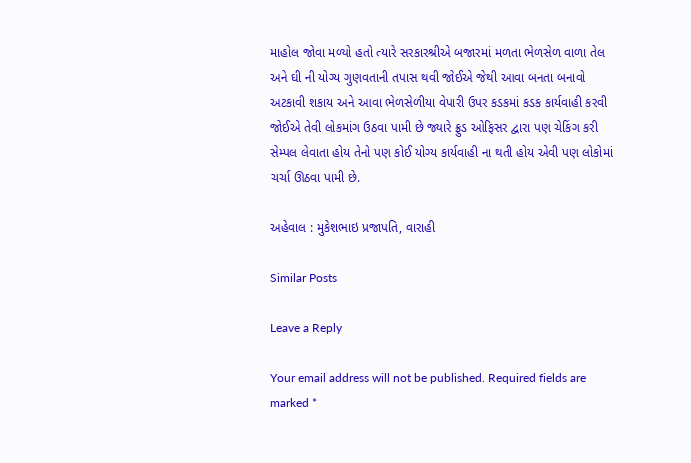માહોલ જોવા મળ્યો હતો ત્યારે સરકારશ્રીએ બજારમાં મળતા ભેળસેળ વાળા તેલ અને ઘી ની યોગ્ય ગુણવતાની તપાસ થવી જોઈએ જેથી આવા બનતા બનાવો અટકાવી શકાય અને આવા ભેળસેળીયા વેપારી ઉપર કડકમાં કડક કાર્યવાહી કરવી જોઈએ તેવી લોકમાંગ ઉઠવા પામી છે જ્યારે ફ્રુડ ઓફિસર દ્વારા પણ ચેકિંગ કરી સેમ્પલ લેવાતા હોય તેનો પણ કોઈ યોગ્ય કાર્યવાહી ના થતી હોય એવી પણ લોકોમાં ચર્ચા ઊઠવા પામી છે.

અહેવાલ : મુકેશભાઇ પ્રજાપતિ, વારાહી

Similar Posts

Leave a Reply

Your email address will not be published. Required fields are marked *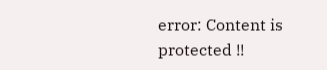error: Content is protected !!